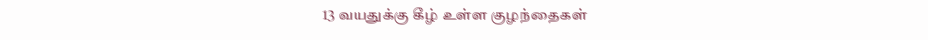13 வயதுக்கு கீழ் உள்ள குழந்தைகள்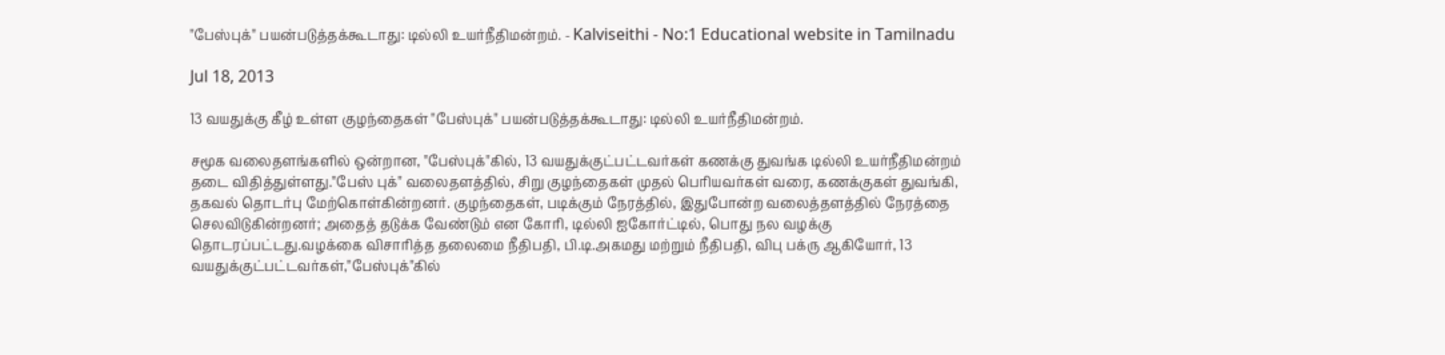"பேஸ்புக்" பயன்படுத்தக்கூடாது: டில்லி உயர்நீதிமன்றம். - Kalviseithi - No:1 Educational website in Tamilnadu

Jul 18, 2013

13 வயதுக்கு கீழ் உள்ள குழந்தைகள் "பேஸ்புக்" பயன்படுத்தக்கூடாது: டில்லி உயர்நீதிமன்றம்.

சமூக வலைதளங்களில் ஒன்றான, "பேஸ்புக்"கில், 13 வயதுக்குட்பட்டவர்கள் கணக்கு துவங்க டில்லி உயர்நீதிமன்றம் தடை விதித்துள்ளது."பேஸ் புக்" வலைதளத்தில், சிறு குழந்தைகள் முதல் பெரியவர்கள் வரை, கணக்குகள் துவங்கி, தகவல் தொடர்பு மேற்கொள்கின்றனர். குழந்தைகள், படிக்கும் நேரத்தில், இதுபோன்ற வலைத்தளத்தில் நேரத்தை செலவிடுகின்றனர்; அதைத் தடுக்க வேண்டும் என கோரி, டில்லி ஐகோர்ட்டில், பொது நல வழக்கு தொடரப்பட்டது.வழக்கை விசாரித்த தலைமை நீதிபதி, பி.டி.அகமது மற்றும் நீதிபதி, விபு பக்ரு ஆகியோர், 13 வயதுக்குட்பட்டவர்கள்,"பேஸ்புக்"கில்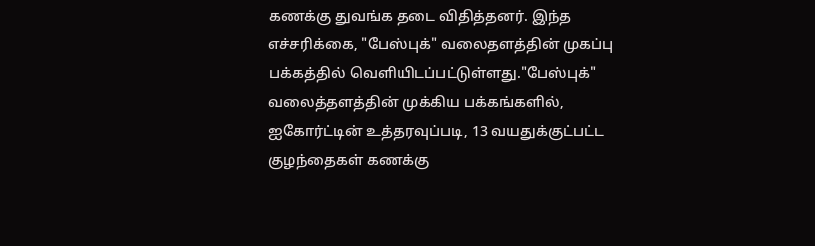கணக்கு துவங்க தடை விதித்தனர். இந்த எச்சரிக்கை, "பேஸ்புக்" வலைதளத்தின் முகப்பு பக்கத்தில் வெளியிடப்பட்டுள்ளது."பேஸ்புக்" வலைத்தளத்தின் முக்கிய பக்கங்களில், ஐகோர்ட்டின் உத்தரவுப்படி, 13 வயதுக்குட்பட்ட குழந்தைகள் கணக்கு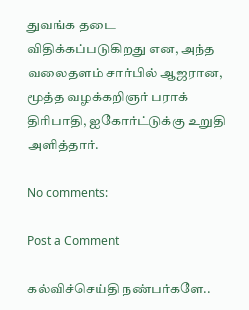துவங்க தடை விதிக்கப்படுகிறது என, அந்த வலைதளம் சார்பில் ஆஜரான, மூத்த வழக்கறிஞர் பராக் திரிபாதி, ஐகோர்ட்டுக்கு உறுதி அளித்தார்.

No comments:

Post a Comment

கல்விச்செய்தி நண்பர்களே..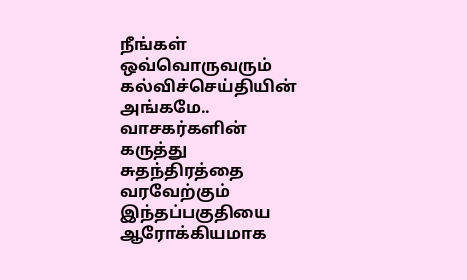நீங்கள் ஒவ்வொருவரும் கல்விச்செய்தியின் அங்கமே..
வாசகர்களின் கருத்து சுதந்திரத்தை வரவேற்கும் இந்தப்பகுதியை ஆரோக்கியமாக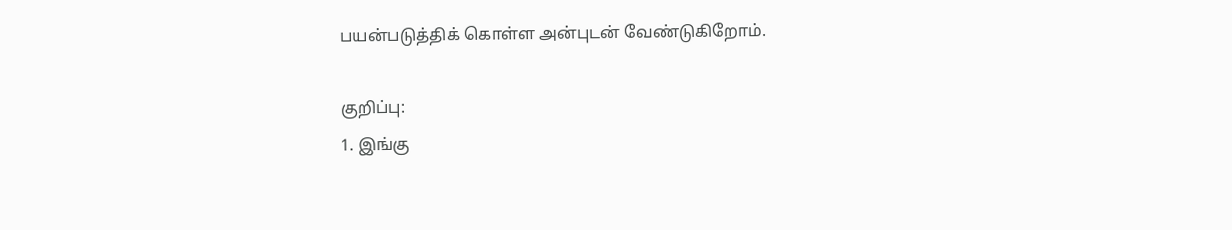பயன்படுத்திக் கொள்ள அன்புடன் வேண்டுகிறோம்.

குறிப்பு:
1. இங்கு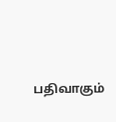பதிவாகும்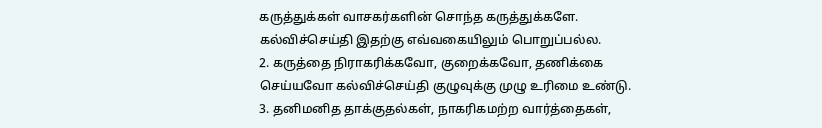கருத்துக்கள் வாசகர்களின் சொந்த கருத்துக்களே. கல்விச்செய்தி இதற்கு எவ்வகையிலும் பொறுப்பல்ல.
2. கருத்தை நிராகரிக்கவோ, குறைக்கவோ, தணிக்கை செய்யவோ கல்விச்செய்தி குழுவுக்கு முழு உரிமை உண்டு.
3. தனிமனித தாக்குதல்கள், நாகரிகமற்ற வார்த்தைகள்,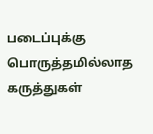படைப்புக்கு பொருத்தமில்லாத கருத்துகள்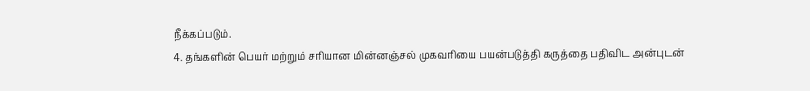நீக்கப்படும்.
4. தங்களின் பெயர் மற்றும் சரியான மின்னஞ்சல் முகவரியை பயன்படுத்தி கருத்தை பதிவிட அன்புடன்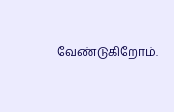வேண்டுகிறோம்.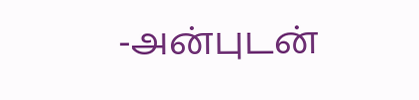-அன்புடன்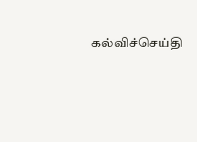கல்விச்செய்தி